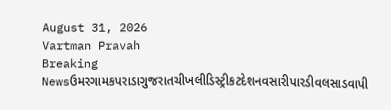August 31, 2026
Vartman Pravah
Breaking Newsઉમરગામકપરાડાગુજરાતચીખલીડિસ્ટ્રીકટદેશનવસારીપારડીવલસાડવાપી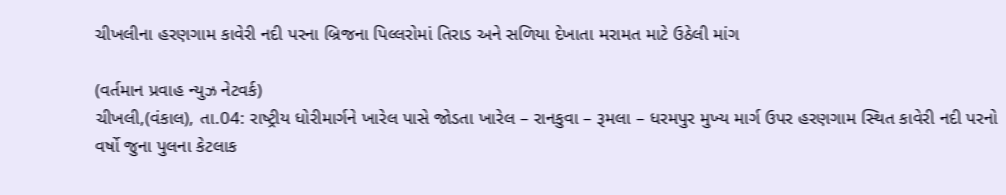ચીખલીના હરણગામ કાવેરી નદી પરના બ્રિજના પિલ્લરોમાં તિરાડ અને સળિયા દેખાતા મરામત માટે ઉઠેલી માંગ

(વર્તમાન પ્રવાહ ન્‍યુઝ નેટવર્ક)
ચીખલી,(વંકાલ), તા.04: રાષ્‍ટ્રીય ધોરીમાર્ગને ખારેલ પાસે જોડતા ખારેલ – રાનકુવા – રૂમલા – ધરમપુર મુખ્‍ય માર્ગ ઉપર હરણગામ સ્‍થિત કાવેરી નદી પરનો વર્ષો જુના પુલના કેટલાક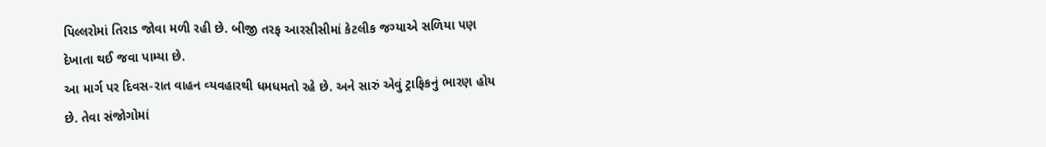પિલ્લરોમાં તિરાડ જોવા મળી રહી છે. બીજી તરફ આરસીસીમાં કેટલીક જગ્‍યાએ સળિયા પણ દેખાતા થઈ જવા પામ્‍યા છે.
આ માર્ગ પર દિવસ-રાત વાહન વ્‍યવહારથી ધમધમતો રહે છે. અને સારું એવું ટ્રાફિકનું ભારણ હોય છે. તેવા સંજોગોમાં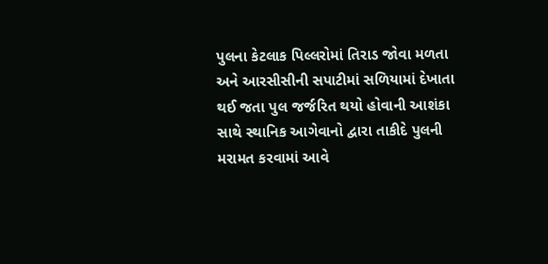પુલના કેટલાક પિલ્લરોમાં તિરાડ જોવા મળતા અને આરસીસીની સપાટીમાં સળિયામાં દેખાતા થઈ જતા પુલ જર્જરિત થયો હોવાની આશંકા સાથે સ્‍થાનિક આગેવાનો દ્વારા તાકીદે પુલની મરામત કરવામાં આવે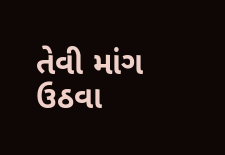તેવી માંગ ઉઠવા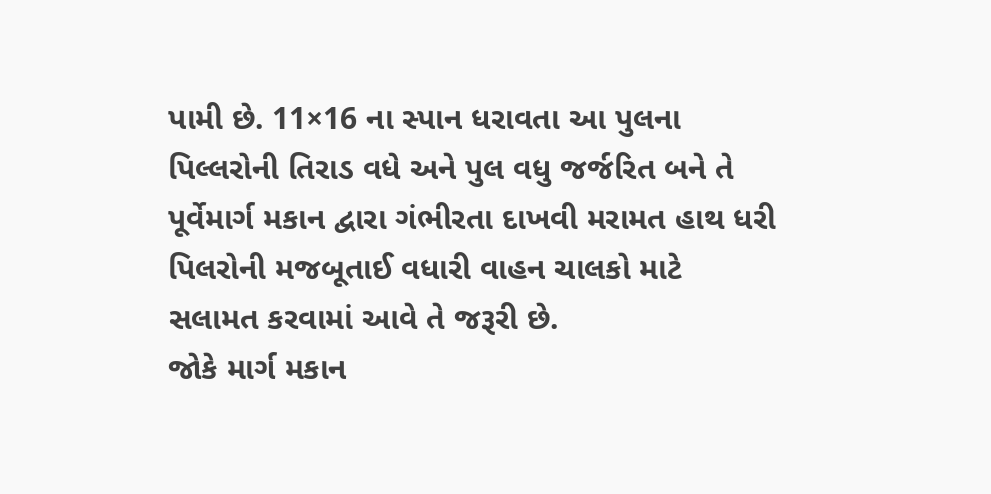પામી છે. 11×16 ના સ્‍પાન ધરાવતા આ પુલના પિલ્લરોની તિરાડ વધે અને પુલ વધુ જર્જરિત બને તે પૂર્વેમાર્ગ મકાન દ્વારા ગંભીરતા દાખવી મરામત હાથ ધરી પિલરોની મજબૂતાઈ વધારી વાહન ચાલકો માટે સલામત કરવામાં આવે તે જરૂરી છે.
જોકે માર્ગ મકાન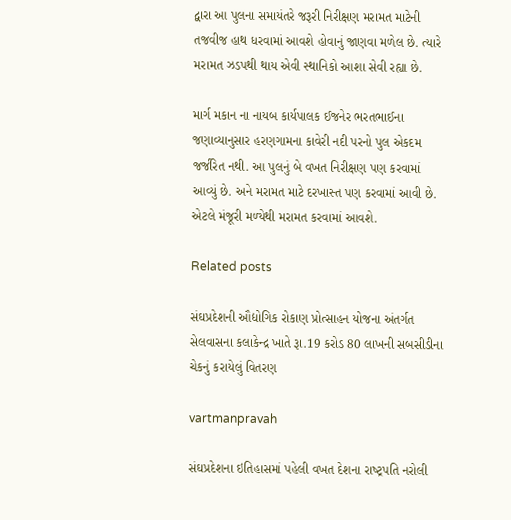દ્વારા આ પુલના સમાયંતરે જરૂરી નિરીક્ષણ મરામત માટેની તજવીજ હાથ ધરવામાં આવશે હોવાનું જાણવા મળેલ છે. ત્‍યારે મરામત ઝડપથી થાય એવી સ્‍થાનિકો આશા સેવી રહ્યા છે.

માર્ગ મકાન ના નાયબ કાર્યપાલક ઈજનેર ભરતભાઈના જણાવ્‍યાનુસાર હરણગામના કાવેરી નદી પરનો પુલ એકદમ જર્જરિત નથી. આ પુલનું બે વખત નિરીક્ષણ પણ કરવામાં આવ્‍યું છે. અને મરામત માટે દરખાસ્‍ત પણ કરવામાં આવી છે. એટલે મંજૂરી મળ્‍યેથી મરામત કરવામાં આવશે.

Related posts

સંઘપ્રદેશની ઔદ્યોગિક રોકાણ પ્રોત્‍સાહન યોજના અંતર્ગત સેલવાસના કલાકેન્‍દ્ર ખાતે રૂા.19 કરોડ 80 લાખની સબસીડીના ચેકનું કરાયેલું વિતરણ

vartmanpravah

સંઘપ્રદેશના ઇતિહાસમાં પહેલી વખત દેશના રાષ્‍ટ્રપતિ નરોલી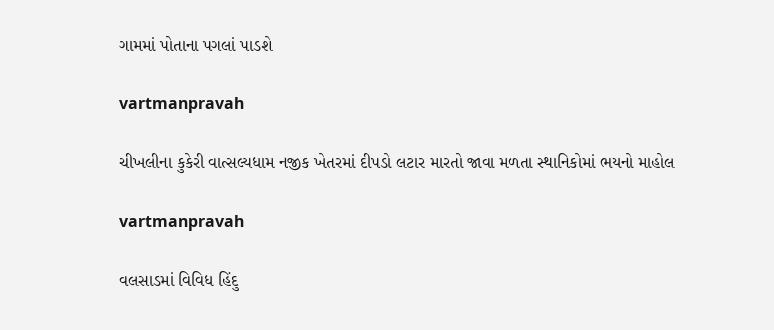ગામમાં પોતાના પગલાં પાડશે

vartmanpravah

ચીખલીના કુકેરી વાત્સલ્યધામ નજીક ખેતરમાં દીપડો લટાર મારતો જાવા મળતા સ્થાનિકોમાં ભયનો માહોલ

vartmanpravah

વલસાડમાં વિવિધ હિંદુ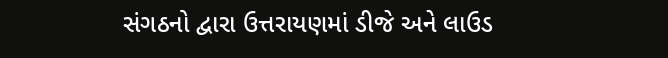સંગઠનો દ્વારા ઉત્તરાયણમાં ડીજે અને લાઉડ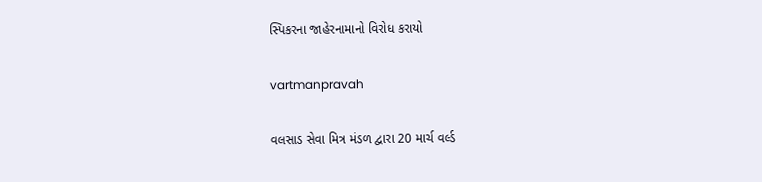સ્‍પિકરના જાહેરનામાનો વિરોધ કરાયો

vartmanpravah

વલસાડ સેવા મિત્ર મંડળ દ્વારા 20 માર્ચ વર્લ્‍ડ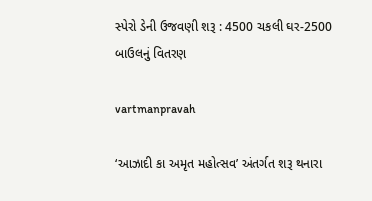સ્‍પેરો ડેની ઉજવણી શરૂ : 4500 ચકલી ઘર-2500 બાઉલનું વિતરણ

vartmanpravah

‘આઝાદી કા અમૃત મહોત્‍સવ’ અંતર્ગત શરૂ થનારા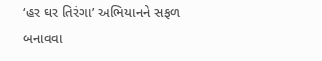‘હર ઘર તિરંગા’ અભિયાનને સફળ બનાવવા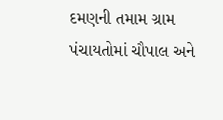દમણની તમામ ગ્રામ પંચાયતોમાં ચૌપાલ અને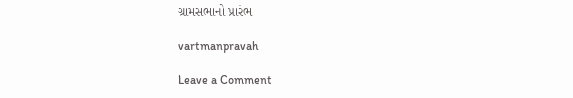ગ્રામસભાનો પ્રારંભ

vartmanpravah

Leave a Comment